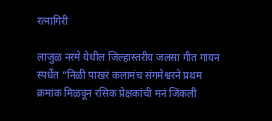रत्नागिरी

लाजुळ नरमे येथील जिल्हास्तरीय जलसा गीत गायन स्पर्धेत “निळी पाखरं कलामंच संगमेश्वरने प्रथम क्रमांक मिळवून रसिक प्रेक्षकांची मनं जिंकली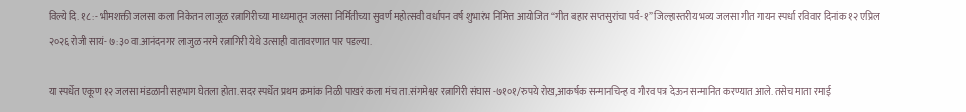विल्ये दि. १८ :- भीमशक्ती जलसा कला निकेतन लाजूळ रत्नागिरीच्या माध्यमातून जलसा निर्मितीच्या सुवर्ण महोत्सवी वर्धापन वर्ष शुभारंभ निमित्त आयोजित “गीत बहार सप्तसुरांचा पर्व-१” जिल्हास्तरीय भव्य जलसा गीत गायन स्पर्धा रविवार दिनांक १२ एप्रिल २०२६ रोजी सायं- ७:३० वा.आनंदनगर लाजुळ नरमे रत्नागिरी येथे उत्साही वातावरणात पार पडल्या.

या स्पर्धेत एकूण १२ जलसा मंडळानी सहभाग घेतला होता.सदर स्पर्धेत प्रथम क्रमांक निळी पाखरं कला मंच ता.संगमेश्वर रत्नागिरी संघास -७१०१/रुपये रोख,आकर्षक सन्मानचिन्ह व गौरव पत्र देऊन सन्मानित करण्यात आले. तसेच माता रमाई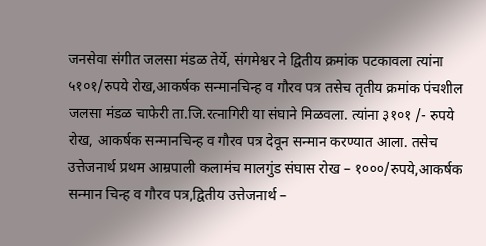जनसेवा संगीत जलसा मंडळ तेर्ये, संगमेश्वर ने द्वितीय क्रमांक पटकावला त्यांना ५१०१/रुपये रोख,आकर्षक सन्मानचिन्ह व गौरव पत्र तसेच तृतीय क्रमांक पंचशील जलसा मंडळ चाफेरी ता.जि.रत्नागिरी या संघाने मिळवला. त्यांना ३१०१ /- रुपये रोख, आकर्षक सन्मानचिन्ह व गौरव पत्र देवून सन्मान करण्यात आला. तसेच उत्तेजनार्थ प्रथम आम्रपाली कलामंच मालगुंड संघास रोख – १०००/रुपये,आकर्षक सन्मान चिन्ह व गौरव पत्र,द्वितीय उत्तेजनार्थ –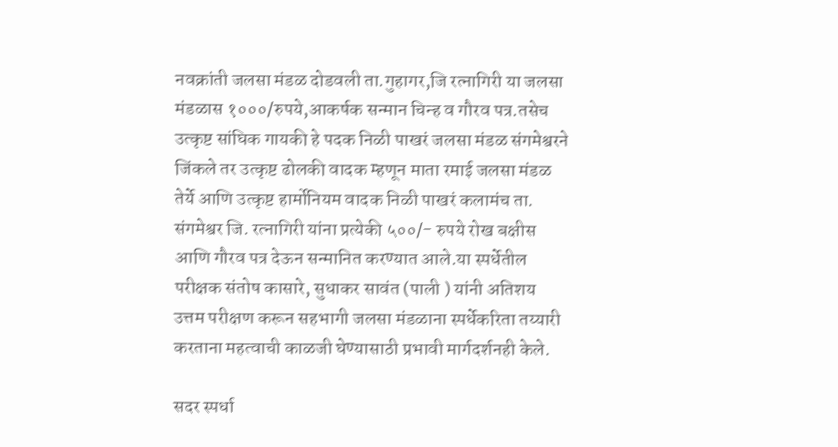नवक्रांती जलसा मंडळ दोडवली ता.गुहागर,जि रत्नागिरी या जलसा मंडळास १०००/रुपये,आकर्षक सन्मान चिन्ह व गौरव पत्र.तसेच उत्कृष्ट सांघिक गायकी हे पदक निळी पाखरं जलसा मंडळ संगमेश्वरने जिंकले तर उत्कृष्ट ढोलकी वादक म्हणून माता रमाई जलसा मंडळ तेर्ये आणि उत्कृष्ट हार्मोनियम वादक निळी पाखरं कलामंच ता. संगमेश्वर जि. रत्नागिरी यांना प्रत्येकी ५००/- रुपये रोख बक्षीस आणि गौरव पत्र देऊन सन्मानित करण्यात आले.या स्पर्धेतील परीक्षक संतोष कासारे, सुधाकर सावंत (पाली ) यांनी अतिशय उत्तम परीक्षण करून सहभागी जलसा मंडळाना स्पर्धेकरिता तय्यारी करताना महत्वाची काळजी घेण्यासाठी प्रभावी मार्गदर्शनही केले.

सदर स्पर्धा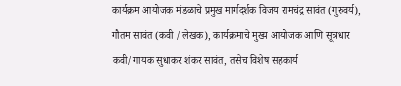कार्यक्रम आयोजक मंडळाचे प्रमुख मार्गदर्शक विजय रामचंद्र सावंत (गुरुवर्य), गौतम सावंत (कवी /लेखक), कार्यक्रमाचे मुख्य आयोजक आणि सूत्रधार कवी/गायक सुधाकर शंकर सावंत, तसेच विशेष सहकार्य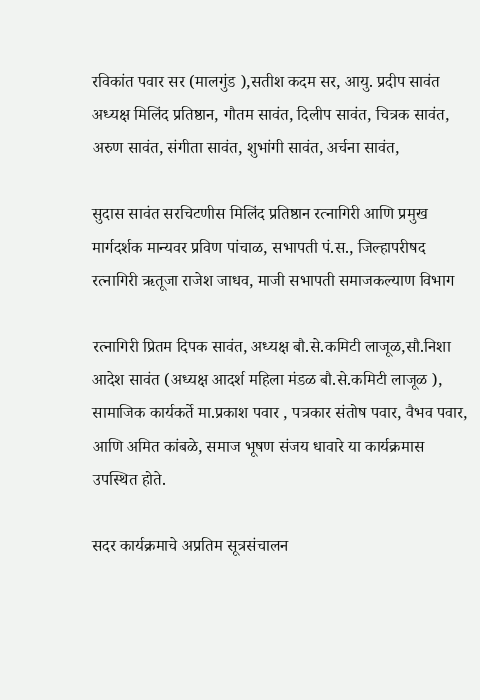रविकांत पवार सर (मालगुंड ),सतीश कदम सर, आयु. प्रदीप सावंत अध्यक्ष मिलिंद प्रतिष्ठान, गौतम सावंत, दिलीप सावंत, चित्रक सावंत, अरुण सावंत, संगीता सावंत, शुभांगी सावंत, अर्चना सावंत,

सुदास सावंत सरचिटणीस मिलिंद प्रतिष्ठान रत्नागिरी आणि प्रमुख मार्गदर्शक मान्यवर प्रविण पांचाळ, सभापती पं.स., जिल्हापरीषद रत्नागिरी ऋतूजा राजेश जाधव, माजी सभापती समाजकल्याण विभाग

रत्नागिरी प्रितम दिपक सावंत, अध्यक्ष बौ.से.कमिटी लाजूळ,सौ.निशा आदेश सावंत (अध्यक्ष आदर्श महिला मंडळ बौ.से.कमिटी लाजूळ ), सामाजिक कार्यकर्ते मा.प्रकाश पवार , पत्रकार संतोष पवार, वैभव पवार, आणि अमित कांबळे, समाज भूषण संजय धावारे या कार्यक्रमास उपस्थित होते.

सदर कार्यक्रमाचे अप्रतिम सूत्रसंचालन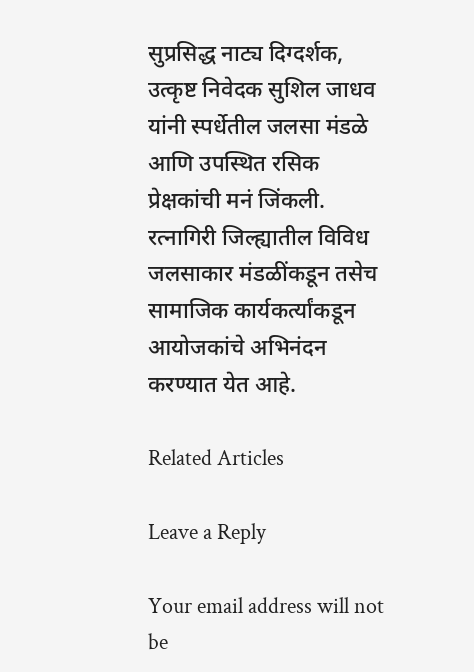सुप्रसिद्ध नाट्य दिग्दर्शक, उत्कृष्ट निवेदक सुशिल जाधव यांनी स्पर्धेतील जलसा मंडळे आणि उपस्थित रसिक प्रेक्षकांची मनं जिंकली. रत्नागिरी जिल्ह्यातील विविध जलसाकार मंडळींकडून तसेच सामाजिक कार्यकर्त्यांकडून आयोजकांचे अभिनंदन करण्यात येत आहे.

Related Articles

Leave a Reply

Your email address will not be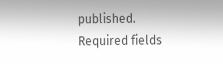published. Required fields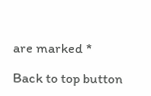are marked *

Back to top button